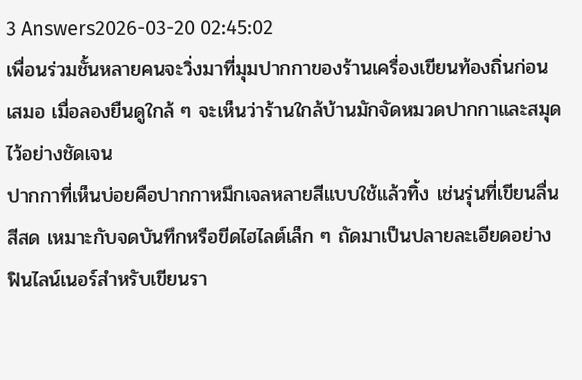3 Answers2026-03-20 02:45:02
เพื่อนร่วมชั้นหลายคนจะวิ่งมาที่มุมปากกาของร้านเครื่องเขียนท้องถิ่นก่อนเสมอ เมื่อลองยืนดูใกล้ ๆ จะเห็นว่าร้านใกล้บ้านมักจัดหมวดปากกาและสมุดไว้อย่างชัดเจน
ปากกาที่เห็นบ่อยคือปากกาหมึกเจลหลายสีแบบใช้แล้วทิ้ง เช่นรุ่นที่เขียนลื่น สีสด เหมาะกับจดบันทึกหรือขีดไฮไลต์เล็ก ๆ ถัดมาเป็นปลายละเอียดอย่างฟินไลน์เนอร์สำหรับเขียนรา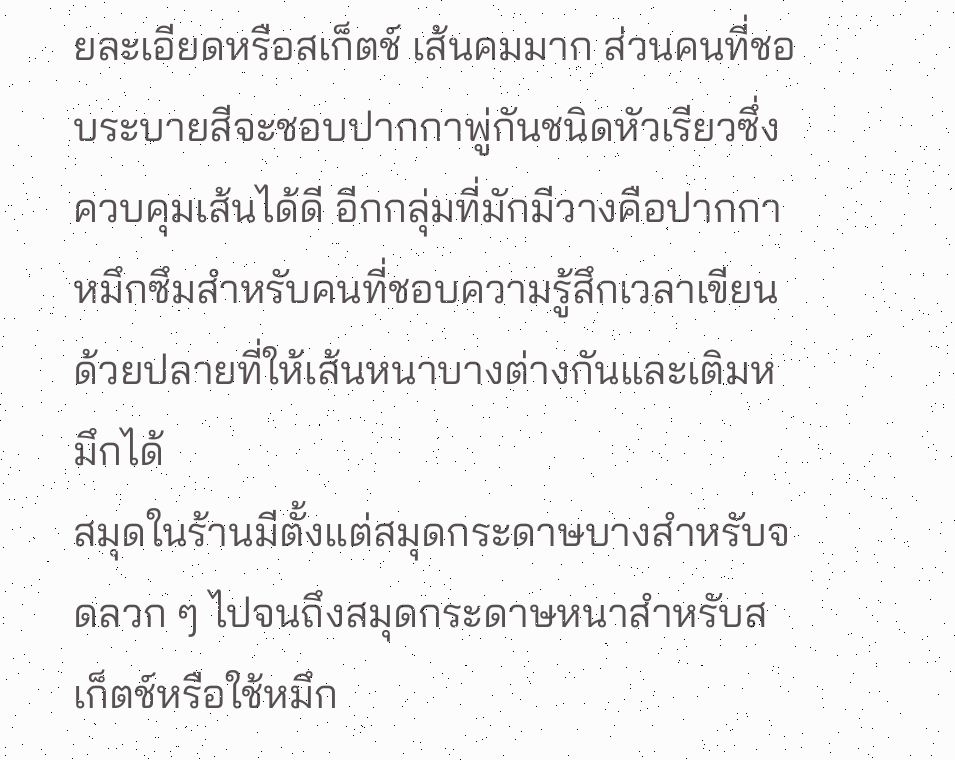ยละเอียดหรือสเก็ตช์ เส้นคมมาก ส่วนคนที่ชอบระบายสีจะชอบปากกาพู่กันชนิดหัวเรียวซึ่งควบคุมเส้นได้ดี อีกกลุ่มที่มักมีวางคือปากกาหมึกซึมสำหรับคนที่ชอบความรู้สึกเวลาเขียน ด้วยปลายที่ให้เส้นหนาบางต่างกันและเติมหมึกได้
สมุดในร้านมีตั้งแต่สมุดกระดาษบางสำหรับจดลวก ๆ ไปจนถึงสมุดกระดาษหนาสำหรับสเก็ตช์หรือใช้หมึก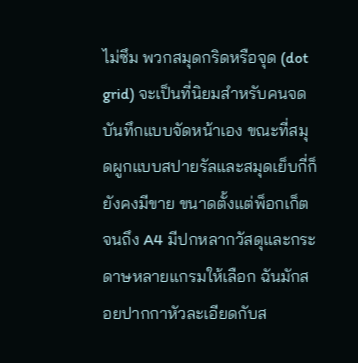ไม่ซึม พวกสมุดกริดหรือจุด (dot grid) จะเป็นที่นิยมสำหรับคนจดบันทึกแบบจัดหน้าเอง ขณะที่สมุดผูกแบบสปายรัลและสมุดเย็บกี่ก็ยังคงมีขาย ขนาดตั้งแต่พ็อกเก็ตจนถึง A4 มีปกหลากวัสดุและกระดาษหลายแกรมให้เลือก ฉันมักสอยปากกาหัวละเอียดกับส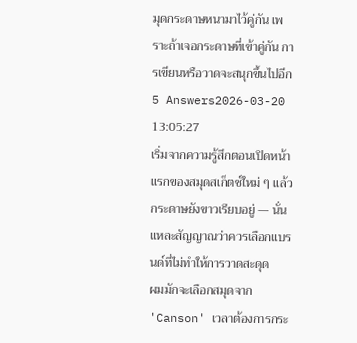มุดกระดาษหนามาไว้คู่กัน เพราะถ้าเจอกระดาษที่เข้าคู่กัน การเขียนหรือวาดจะสนุกขึ้นไปอีก
5 Answers2026-03-20 13:05:27
เริ่มจากความรู้สึกตอนเปิดหน้าแรกของสมุดสเก็ตช์ใหม่ ๆ แล้วกระดาษยังขาวเรียบอยู่ — นั่นแหละสัญญาณว่าควรเลือกแบรนด์ที่ไม่ทำให้การวาดสะดุด
ผมมักจะเลือกสมุดจาก 'Canson' เวลาต้องการกระ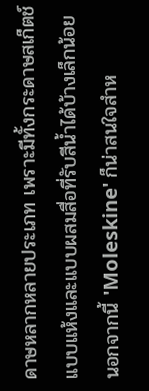ดาษหลากหลายประเภท เพราะมีทั้งกระดาษสเก็ตช์แบบแห้งและแบบผสมสื่อที่รับสีน้ำได้บ้างเล็กน้อย นอกจากนี้ 'Moleskine' ก็น่าสนใจสำห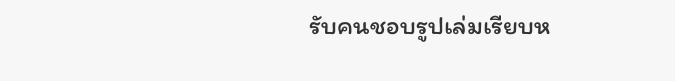รับคนชอบรูปเล่มเรียบห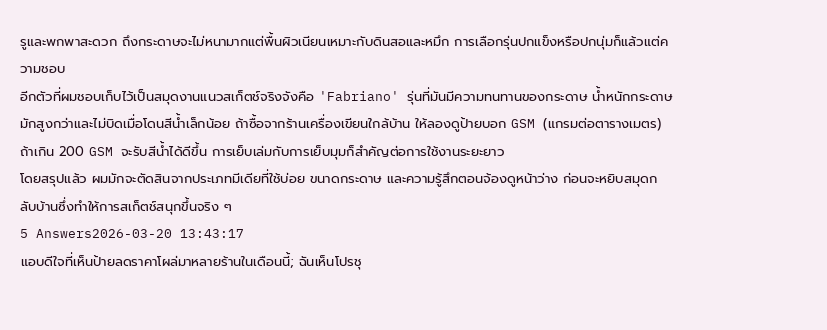รูและพกพาสะดวก ถึงกระดาษจะไม่หนามากแต่พื้นผิวเนียนเหมาะกับดินสอและหมึก การเลือกรุ่นปกแข็งหรือปกนุ่มก็แล้วแต่ความชอบ
อีกตัวที่ผมชอบเก็บไว้เป็นสมุดงานแนวสเก็ตช์จริงจังคือ 'Fabriano' รุ่นที่มันมีความทนทานของกระดาษ น้ำหนักกระดาษมักสูงกว่าและไม่บิดเมื่อโดนสีน้ำเล็กน้อย ถ้าซื้อจากร้านเครื่องเขียนใกล้บ้าน ให้ลองดูป้ายบอก GSM (แกรมต่อตารางเมตร) ถ้าเกิน 200 GSM จะรับสีน้ำได้ดีขึ้น การเย็บเล่มกับการเย็บมุมก็สำคัญต่อการใช้งานระยะยาว
โดยสรุปแล้ว ผมมักจะตัดสินจากประเภทมีเดียที่ใช้บ่อย ขนาดกระดาษ และความรู้สึกตอนจ้องดูหน้าว่าง ก่อนจะหยิบสมุดกลับบ้านซึ่งทำให้การสเก็ตช์สนุกขึ้นจริง ๆ
5 Answers2026-03-20 13:43:17
แอบดีใจที่เห็นป้ายลดราคาโผล่มาหลายร้านในเดือนนี้; ฉันเห็นโปรชุ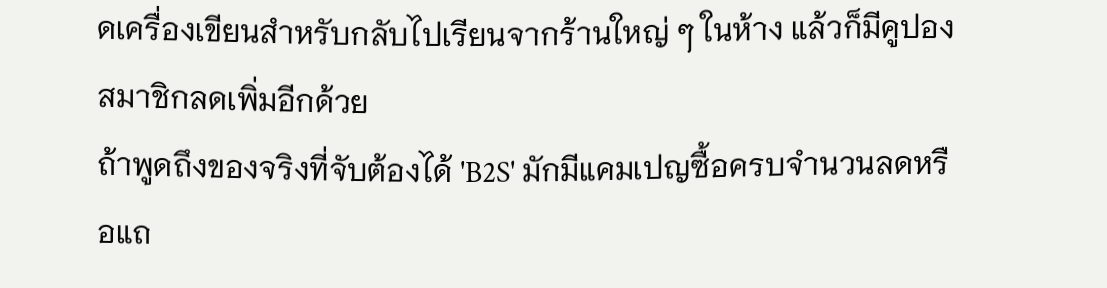ดเครื่องเขียนสำหรับกลับไปเรียนจากร้านใหญ่ ๆ ในห้าง แล้วก็มีคูปองสมาชิกลดเพิ่มอีกด้วย
ถ้าพูดถึงของจริงที่จับต้องได้ 'B2S' มักมีแคมเปญซื้อครบจำนวนลดหรือแถ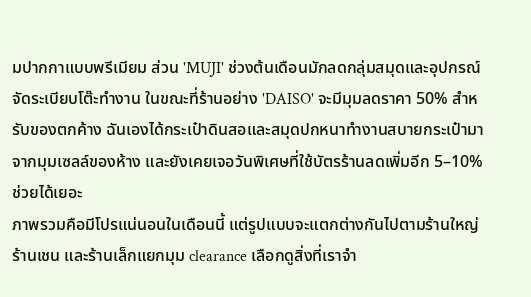มปากกาแบบพรีเมียม ส่วน 'MUJI' ช่วงต้นเดือนมักลดกลุ่มสมุดและอุปกรณ์จัดระเบียบโต๊ะทำงาน ในขณะที่ร้านอย่าง 'DAISO' จะมีมุมลดราคา 50% สำหรับของตกค้าง ฉันเองได้กระเป๋าดินสอและสมุดปกหนาทำงานสบายกระเป๋ามาจากมุมเซลล์ของห้าง และยังเคยเจอวันพิเศษที่ใช้บัตรร้านลดเพิ่มอีก 5–10% ช่วยได้เยอะ
ภาพรวมคือมีโปรแน่นอนในเดือนนี้ แต่รูปแบบจะแตกต่างกันไปตามร้านใหญ่ ร้านเชน และร้านเล็กแยกมุม clearance เลือกดูสิ่งที่เราจำ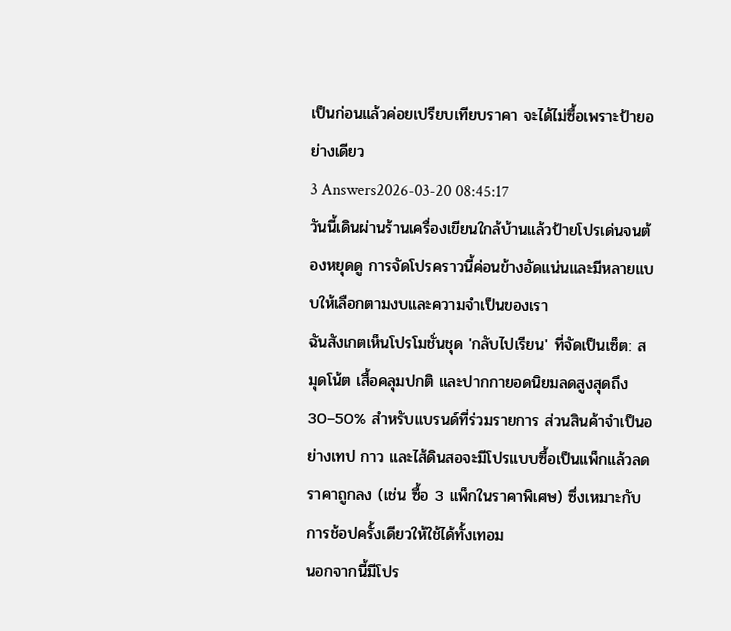เป็นก่อนแล้วค่อยเปรียบเทียบราคา จะได้ไม่ซื้อเพราะป้ายอย่างเดียว
3 Answers2026-03-20 08:45:17
วันนี้เดินผ่านร้านเครื่องเขียนใกล้บ้านแล้วป้ายโปรเด่นจนต้องหยุดดู การจัดโปรคราวนี้ค่อนข้างอัดแน่นและมีหลายแบบให้เลือกตามงบและความจำเป็นของเรา
ฉันสังเกตเห็นโปรโมชั่นชุด 'กลับไปเรียน' ที่จัดเป็นเซ็ต: สมุดโน้ต เสื้อคลุมปกติ และปากกายอดนิยมลดสูงสุดถึง 30–50% สำหรับแบรนด์ที่ร่วมรายการ ส่วนสินค้าจำเป็นอย่างเทป กาว และไส้ดินสอจะมีโปรแบบซื้อเป็นแพ็กแล้วลดราคาถูกลง (เช่น ซื้อ 3 แพ็กในราคาพิเศษ) ซึ่งเหมาะกับการช้อปครั้งเดียวให้ใช้ได้ทั้งเทอม
นอกจากนี้มีโปร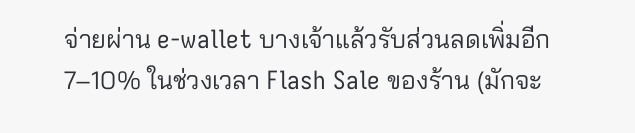จ่ายผ่าน e-wallet บางเจ้าแล้วรับส่วนลดเพิ่มอีก 7–10% ในช่วงเวลา Flash Sale ของร้าน (มักจะ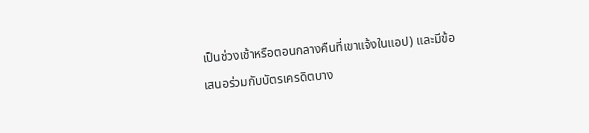เป็นช่วงเช้าหรือตอนกลางคืนที่เขาแจ้งในแอป) และมีข้อเสนอร่วมกับบัตรเครดิตบาง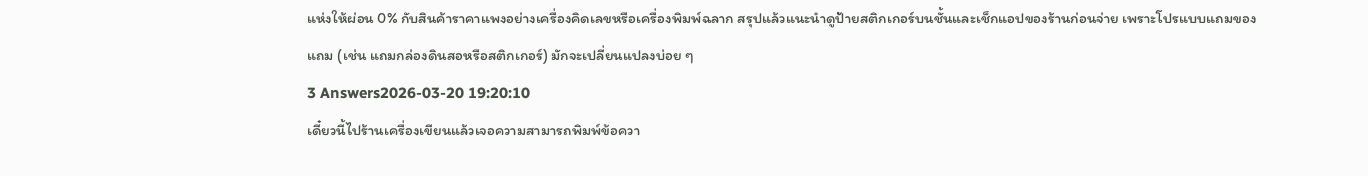แห่งให้ผ่อน 0% กับสินค้าราคาแพงอย่างเครื่องคิดเลขหรือเครื่องพิมพ์ฉลาก สรุปแล้วแนะนำดูป้ายสติกเกอร์บนชั้นและเช็กแอปของร้านก่อนจ่าย เพราะโปรแบบแถมของแถม (เช่น แถมกล่องดินสอหรือสติกเกอร์) มักจะเปลี่ยนแปลงบ่อย ๆ
3 Answers2026-03-20 19:20:10
เดี๋ยวนี้ไปร้านเครื่องเขียนแล้วเจอความสามารถพิมพ์ข้อควา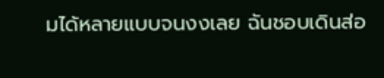มได้หลายแบบจนงงเลย ฉันชอบเดินส่อ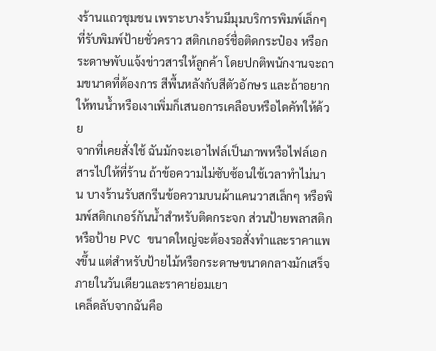งร้านแถวชุมชน เพราะบางร้านมีมุมบริการพิมพ์เล็กๆ ที่รับพิมพ์ป้ายชั่วคราว สติกเกอร์ชื่อติดกระป๋อง หรือกระดาษพับแจ้งข่าวสารให้ลูกค้า โดยปกติพนักงานจะถามขนาดที่ต้องการ สีพื้นหลังกับสีตัวอักษร และถ้าอยากให้ทนน้ำหรือเงาเพิ่มก็เสนอการเคลือบหรือไดคัทให้ด้วย
จากที่เคยสั่งใช้ ฉันมักจะเอาไฟล์เป็นภาพหรือไฟล์เอกสารไปให้ที่ร้าน ถ้าข้อความไม่ซับซ้อนใช้เวลาทำไม่นาน บางร้านรับสกรีนข้อความบนผ้าแคนวาสเล็กๆ หรือพิมพ์สติกเกอร์กันน้ำสำหรับติดกระจก ส่วนป้ายพลาสติกหรือป้าย PVC ขนาดใหญ่จะต้องรอสั่งทำและราคาแพงขึ้น แต่สำหรับป้ายไม้หรือกระดาษขนาดกลางมักเสร็จภายในวันเดียวและราคาย่อมเยา
เคล็ดลับจากฉันคือ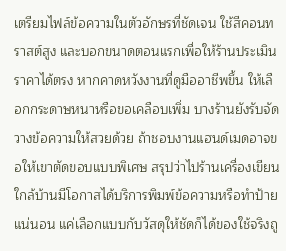เตรียมไฟล์ข้อความในตัวอักษรที่ชัดเจน ใช้สีคอนทราสต์สูง และบอกขนาดตอนแรกเพื่อให้ร้านประเมินราคาได้ตรง หากคาดหวังงานที่ดูมืออาชีพขึ้น ให้เลือกกระดาษหนาหรือขอเคลือบเพิ่ม บางร้านยังรับจัดวางข้อความให้สวยด้วย ถ้าชอบงานแฮนด์เมดอาจขอให้เขาตัดขอบแบบพิเศษ สรุปว่าไปร้านเครื่องเขียนใกล้บ้านมีโอกาสได้บริการพิมพ์ข้อความหรือทำป้ายแน่นอน แค่เลือกแบบกับวัสดุให้ชัดก็ได้ของใช้จริงถู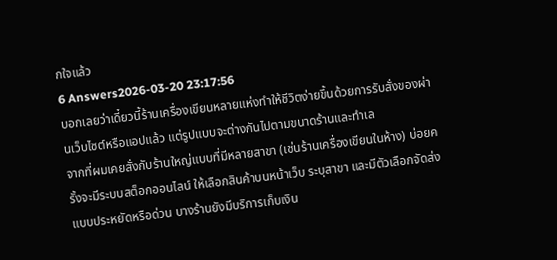กใจแล้ว
6 Answers2026-03-20 23:17:56
บอกเลยว่าเดี๋ยวนี้ร้านเครื่องเขียนหลายแห่งทำให้ชีวิตง่ายขึ้นด้วยการรับสั่งของผ่านเว็บไซต์หรือแอปแล้ว แต่รูปแบบจะต่างกันไปตามขนาดร้านและทำเล
จากที่ผมเคยสั่งกับร้านใหญ่แบบที่มีหลายสาขา (เช่นร้านเครื่องเขียนในห้าง) บ่อยครั้งจะมีระบบสต็อกออนไลน์ ให้เลือกสินค้าบนหน้าเว็บ ระบุสาขา และมีตัวเลือกจัดส่งแบบประหยัดหรือด่วน บางร้านยังมีบริการเก็บเงิน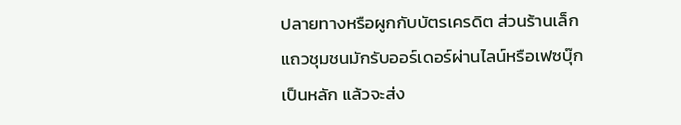ปลายทางหรือผูกกับบัตรเครดิต ส่วนร้านเล็กแถวชุมชนมักรับออร์เดอร์ผ่านไลน์หรือเฟซบุ๊กเป็นหลัก แล้วจะส่ง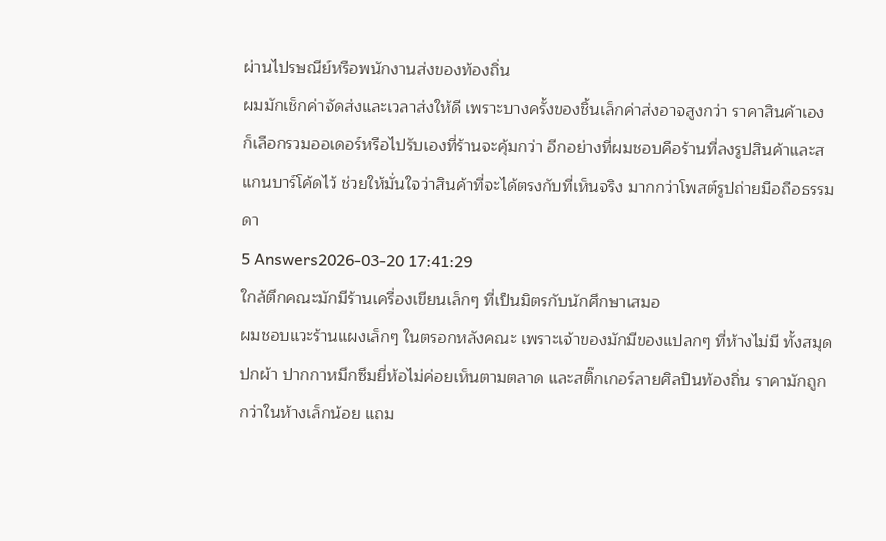ผ่านไปรษณีย์หรือพนักงานส่งของท้องถิ่น
ผมมักเช็กค่าจัดส่งและเวลาส่งให้ดี เพราะบางครั้งของชิ้นเล็กค่าส่งอาจสูงกว่า ราคาสินค้าเอง ก็เลือกรวมออเดอร์หรือไปรับเองที่ร้านจะคุ้มกว่า อีกอย่างที่ผมชอบคือร้านที่ลงรูปสินค้าและสแกนบาร์โค้ดไว้ ช่วยให้มั่นใจว่าสินค้าที่จะได้ตรงกับที่เห็นจริง มากกว่าโพสต์รูปถ่ายมือถือธรรมดา
5 Answers2026-03-20 17:41:29
ใกล้ตึกคณะมักมีร้านเครื่องเขียนเล็กๆ ที่เป็นมิตรกับนักศึกษาเสมอ
ผมชอบแวะร้านแผงเล็กๆ ในตรอกหลังคณะ เพราะเจ้าของมักมีของแปลกๆ ที่ห้างไม่มี ทั้งสมุดปกผ้า ปากกาหมึกซึมยี่ห้อไม่ค่อยเห็นตามตลาด และสติ๊กเกอร์ลายศิลปินท้องถิ่น ราคามักถูกกว่าในห้างเล็กน้อย แถม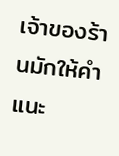เจ้าของร้านมักให้คำแนะ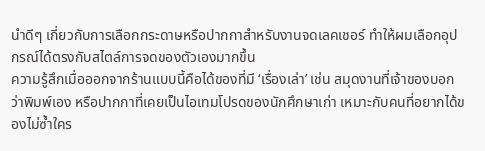นำดีๆ เกี่ยวกับการเลือกกระดาษหรือปากกาสำหรับงานจดเลคเชอร์ ทำให้ผมเลือกอุปกรณ์ได้ตรงกับสไตล์การจดของตัวเองมากขึ้น
ความรู้สึกเมื่อออกจากร้านแบบนี้คือได้ของที่มี ‘เรื่องเล่า’ เช่น สมุดงานที่เจ้าของบอกว่าพิมพ์เอง หรือปากกาที่เคยเป็นไอเทมโปรดของนักศึกษาเก่า เหมาะกับคนที่อยากได้ของไม่ซ้ำใคร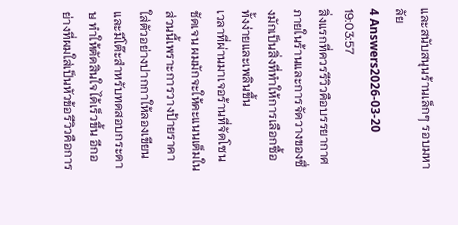และสนับสนุนร้านเล็กๆ รอบมหาลัย
4 Answers2026-03-20 19:03:57
สิ่งแรกที่ควรรีวิวคือบรรยากาศภายในร้านและการจัดวางของซึ่งมักเป็นสิ่งที่ทำให้การเลือกซื้อทั้งง่ายและเพลินขึ้น
เวลาที่ผ่านมาเจอร้านที่จัดโซนชัดเจน ผมมักจะให้คะแนนเต็มในส่วนนี้เพราะการวางป้ายราคา ใส่ตัวอย่างปากกาให้ลองเขียน และมีโต๊ะสำหรับทดสอบกระดาษ ทำให้ตัดสินใจได้เร็วขึ้น อีกอย่างที่ผมใส่เป็นหัวข้อรีวิวคือการ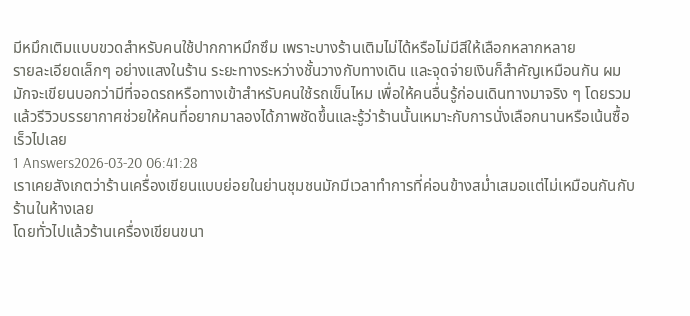มีหมึกเติมแบบขวดสำหรับคนใช้ปากกาหมึกซึม เพราะบางร้านเติมไม่ได้หรือไม่มีสีให้เลือกหลากหลาย
รายละเอียดเล็กๆ อย่างแสงในร้าน ระยะทางระหว่างชั้นวางกับทางเดิน และจุดจ่ายเงินก็สำคัญเหมือนกัน ผมมักจะเขียนบอกว่ามีที่จอดรถหรือทางเข้าสำหรับคนใช้รถเข็นไหม เพื่อให้คนอื่นรู้ก่อนเดินทางมาจริง ๆ โดยรวมแล้วรีวิวบรรยากาศช่วยให้คนที่อยากมาลองได้ภาพชัดขึ้นและรู้ว่าร้านนั้นเหมาะกับการนั่งเลือกนานหรือเน้นซื้อเร็วไปเลย
1 Answers2026-03-20 06:41:28
เราเคยสังเกตว่าร้านเครื่องเขียนแบบย่อยในย่านชุมชนมักมีเวลาทำการที่ค่อนข้างสม่ำเสมอแต่ไม่เหมือนกันกับร้านในห้างเลย
โดยทั่วไปแล้วร้านเครื่องเขียนขนา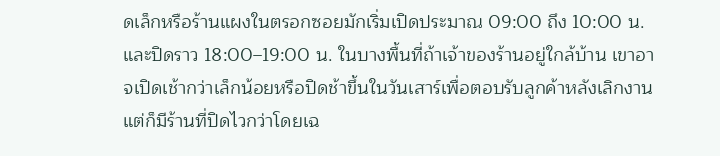ดเล็กหรือร้านแผงในตรอกซอยมักเริ่มเปิดประมาณ 09:00 ถึง 10:00 น. และปิดราว 18:00–19:00 น. ในบางพื้นที่ถ้าเจ้าของร้านอยู่ใกล้บ้าน เขาอาจเปิดเช้ากว่าเล็กน้อยหรือปิดช้าขึ้นในวันเสาร์เพื่อตอบรับลูกค้าหลังเลิกงาน แต่ก็มีร้านที่ปิดไวกว่าโดยเฉ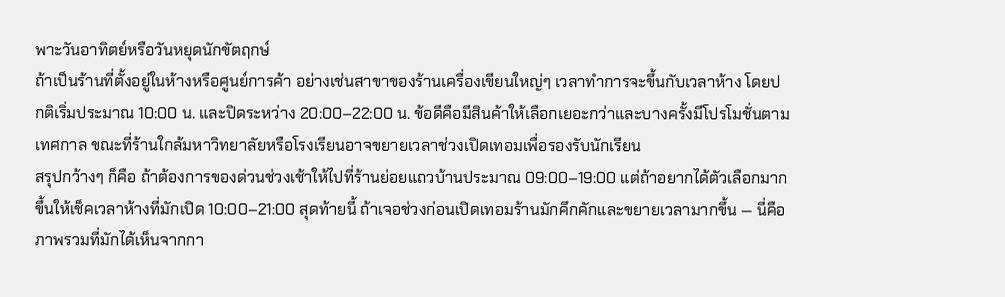พาะวันอาทิตย์หรือวันหยุดนักขัตฤกษ์
ถ้าเป็นร้านที่ตั้งอยู่ในห้างหรือศูนย์การค้า อย่างเช่นสาขาของร้านเครื่องเขียนใหญ่ๆ เวลาทำการจะขึ้นกับเวลาห้าง โดยปกติเริ่มประมาณ 10:00 น. และปิดระหว่าง 20:00–22:00 น. ข้อดีคือมีสินค้าให้เลือกเยอะกว่าและบางครั้งมีโปรโมชั่นตามเทศกาล ขณะที่ร้านใกล้มหาวิทยาลัยหรือโรงเรียนอาจขยายเวลาช่วงเปิดเทอมเพื่อรองรับนักเรียน
สรุปกว้างๆ ก็คือ ถ้าต้องการของด่วนช่วงเช้าให้ไปที่ร้านย่อยแถวบ้านประมาณ 09:00–19:00 แต่ถ้าอยากได้ตัวเลือกมากขึ้นให้เช็คเวลาห้างที่มักเปิด 10:00–21:00 สุดท้ายนี้ ถ้าเจอช่วงก่อนเปิดเทอมร้านมักคึกคักและขยายเวลามากขึ้น — นี่คือภาพรวมที่มักได้เห็นจากกา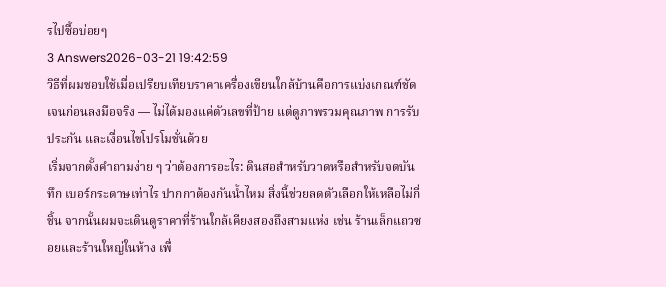รไปซื้อบ่อยๆ
3 Answers2026-03-21 19:42:59
วิธีที่ผมชอบใช้เมื่อเปรียบเทียบราคาเครื่องเขียนใกล้บ้านคือการแบ่งเกณฑ์ชัดเจนก่อนลงมือจริง — ไม่ได้มองแค่ตัวเลขที่ป้าย แต่ดูภาพรวมคุณภาพ การรับประกัน และเงื่อนไขโปรโมชั่นด้วย
เริ่มจากตั้งคำถามง่าย ๆ ว่าต้องการอะไร: ดินสอสำหรับวาดหรือสำหรับจดบันทึก เบอร์กระดาษเท่าไร ปากกาต้องกันน้ำไหม สิ่งนี้ช่วยลดตัวเลือกให้เหลือไม่กี่ชิ้น จากนั้นผมจะเดินดูราคาที่ร้านใกล้เคียงสองถึงสามแห่ง เช่น ร้านเล็กแถวซอยและร้านใหญ่ในห้าง เพื่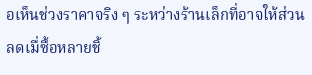อเห็นช่วงราคาจริง ๆ ระหว่างร้านเล็กที่อาจให้ส่วนลดเมื่ซื้อหลายชิ้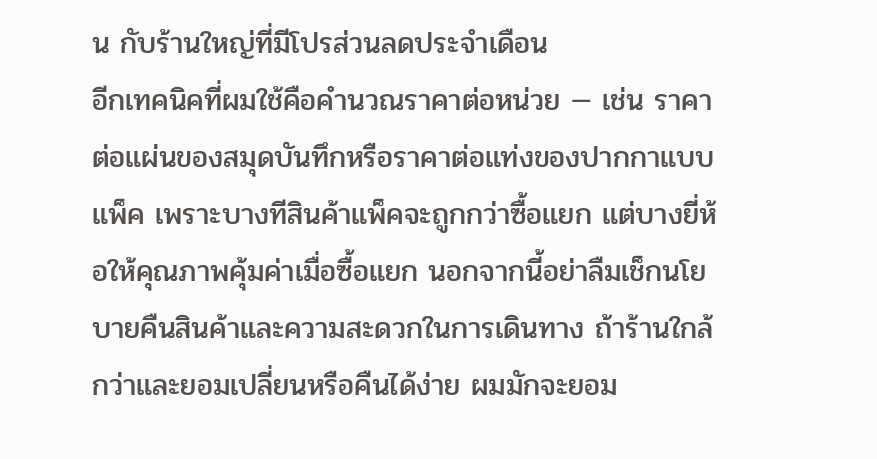น กับร้านใหญ่ที่มีโปรส่วนลดประจำเดือน
อีกเทคนิคที่ผมใช้คือคำนวณราคาต่อหน่วย — เช่น ราคาต่อแผ่นของสมุดบันทึกหรือราคาต่อแท่งของปากกาแบบแพ็ค เพราะบางทีสินค้าแพ็คจะถูกกว่าซื้อแยก แต่บางยี่ห้อให้คุณภาพคุ้มค่าเมื่อซื้อแยก นอกจากนี้อย่าลืมเช็กนโยบายคืนสินค้าและความสะดวกในการเดินทาง ถ้าร้านใกล้กว่าและยอมเปลี่ยนหรือคืนได้ง่าย ผมมักจะยอม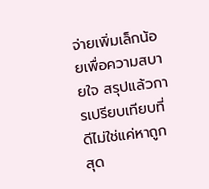จ่ายเพิ่มเล็กน้อยเพื่อความสบายใจ สรุปแล้วการเปรียบเทียบที่ดีไม่ใช่แค่หาถูกสุด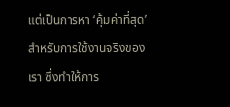แต่เป็นการหา ‘คุ้มค่าที่สุด’ สำหรับการใช้งานจริงของเรา ซึ่งทำให้การ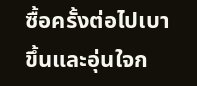ซื้อครั้งต่อไปเบาขึ้นและอุ่นใจก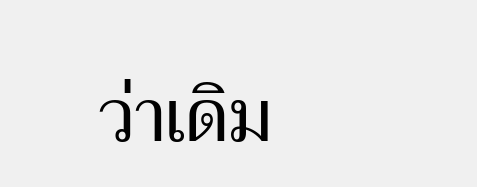ว่าเดิม